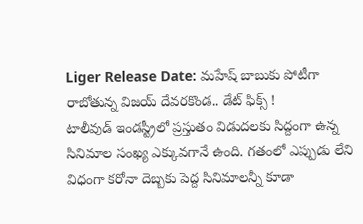Liger Release Date: మహేష్ బాబుకు పోటీగా రాబోతున్న విజయ్ దేవరకొండ.. డేట్ ఫిక్స్ !
టాలీవుడ్ ఇండస్ట్రీలో ప్రస్తుతం విడుదలకు సిద్దంగా ఉన్న సినిమాల సంఖ్య ఎక్కువగానే ఉంది. గతంలో ఎప్పుడు లేని విధంగా కరోనా దెబ్బకు పెద్ద సినిమాలన్నీ కూడా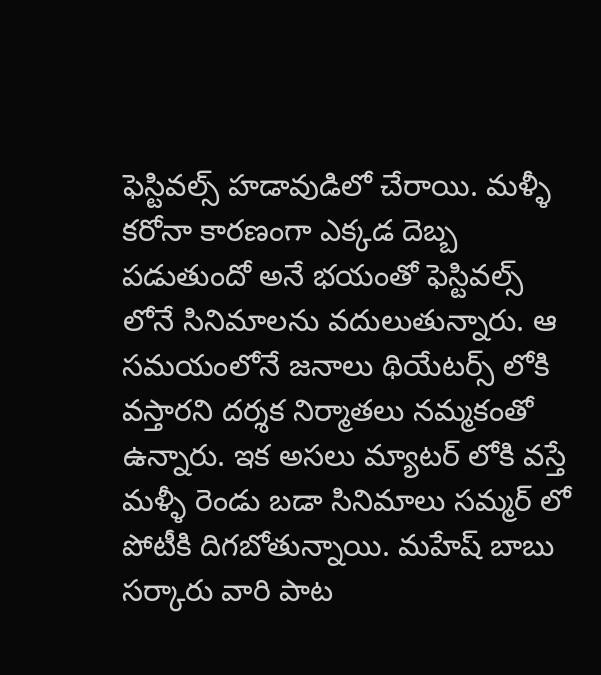ఫెస్టివల్స్ హడావుడిలో చేరాయి. మళ్ళీ కరోనా కారణంగా ఎక్కడ దెబ్బ పడుతుందో అనే భయంతో ఫెస్టివల్స్ లోనే సినిమాలను వదులుతున్నారు. ఆ సమయంలోనే జనాలు థియేటర్స్ లోకి వస్తారని దర్శక నిర్మాతలు నమ్మకంతో ఉన్నారు. ఇక అసలు మ్యాటర్ లోకి వస్తే మళ్ళీ రెండు బడా సినిమాలు సమ్మర్ లో పోటీకి దిగబోతున్నాయి. మహేష్ బాబు సర్కారు వారి పాట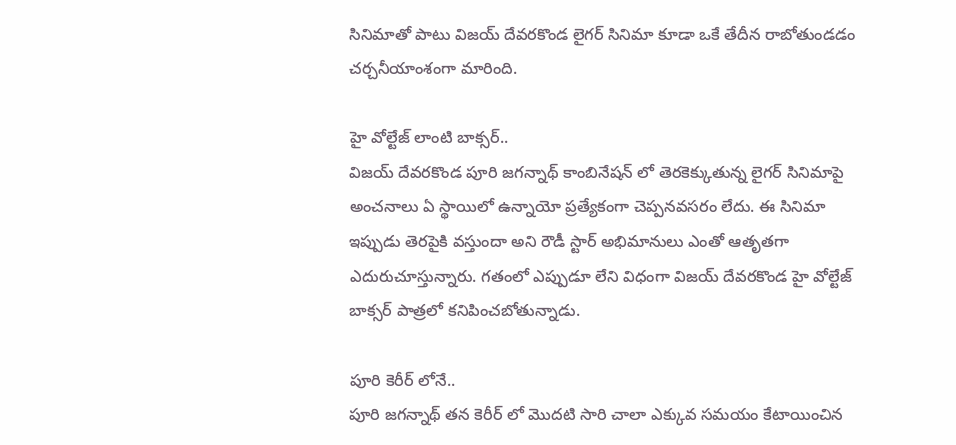సినిమాతో పాటు విజయ్ దేవరకొండ లైగర్ సినిమా కూడా ఒకే తేదీన రాబోతుండడం చర్చనీయాంశంగా మారింది.

హై వోల్టేజ్ లాంటి బాక్సర్..
విజయ్ దేవరకొండ పూరి జగన్నాథ్ కాంబినేషన్ లో తెరకెక్కుతున్న లైగర్ సినిమాపై అంచనాలు ఏ స్థాయిలో ఉన్నాయో ప్రత్యేకంగా చెప్పనవసరం లేదు. ఈ సినిమా ఇప్పుడు తెరపైకి వస్తుందా అని రౌడీ స్టార్ అభిమానులు ఎంతో ఆతృతగా ఎదురుచూస్తున్నారు. గతంలో ఎప్పుడూ లేని విధంగా విజయ్ దేవరకొండ హై వోల్టేజ్ బాక్సర్ పాత్రలో కనిపించబోతున్నాడు.

పూరి కెరీర్ లోనే..
పూరి జగన్నాథ్ తన కెరీర్ లో మొదటి సారి చాలా ఎక్కువ సమయం కేటాయించిన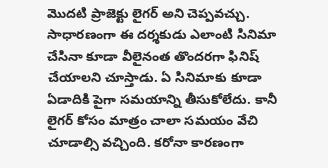మొదటి ప్రాజెక్టు లైగర్ అని చెప్పవచ్చు. సాధారణంగా ఈ దర్శకుడు ఎలాంటి సినిమా చేసినా కూడా వీలైనంత తొందరగా ఫినిష్ చేయాలని చూస్తాడు. ఏ సినిమాకు కూడా ఏడాదికి పైగా సమయాన్ని తీసుకోలేదు. కానీ లైగర్ కోసం మాత్రం చాలా సమయం వేచి చూడాల్సి వచ్చింది. కరోనా కారణంగా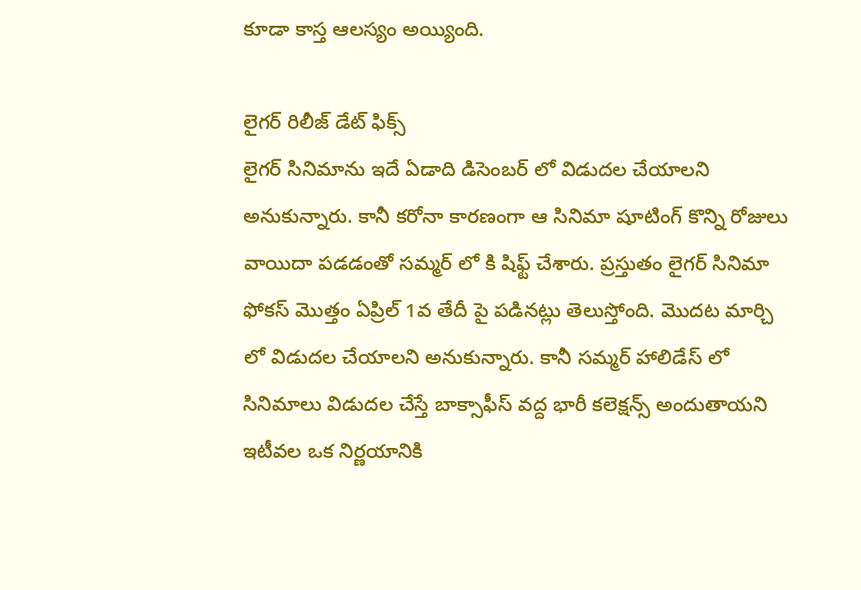కూడా కాస్త ఆలస్యం అయ్యింది.

లైగర్ రిలీజ్ డేట్ ఫిక్స్
లైగర్ సినిమాను ఇదే ఏడాది డిసెంబర్ లో విడుదల చేయాలని అనుకున్నారు. కానీ కరోనా కారణంగా ఆ సినిమా షూటింగ్ కొన్ని రోజులు వాయిదా పడడంతో సమ్మర్ లో కి షిఫ్ట్ చేశారు. ప్రస్తుతం లైగర్ సినిమా ఫోకస్ మొత్తం ఏప్రిల్ 1వ తేదీ పై పడినట్లు తెలుస్తోంది. మొదట మార్చి లో విడుదల చేయాలని అనుకున్నారు. కానీ సమ్మర్ హాలిడేస్ లో సినిమాలు విడుదల చేస్తే బాక్సాఫీస్ వద్ద భారీ కలెక్షన్స్ అందుతాయని ఇటీవల ఒక నిర్ణయానికి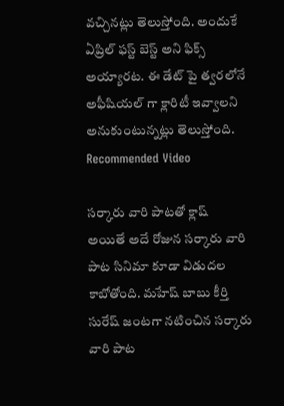వచ్చినట్లు తెలుస్తోంది. అందుకే ఏప్రిల్ ఫస్ట్ బెస్ట్ అని ఫిక్స్ అయ్యారట. ఈ డేట్ పై త్వరలోనే అఫీషియల్ గా క్లారిటీ ఇవ్వాలని అనుకుంటున్నట్లు తెలుస్తోంది.
Recommended Video

సర్కారు వారి పాటతో క్లాష్
అయితే అదే రోజున సర్కారు వారి పాట సినిమా కూడా విడుదల కాబోతోంది. మహేష్ బాబు కీర్తి సురేష్ జంటగా నటించిన సర్కారు వారి పాట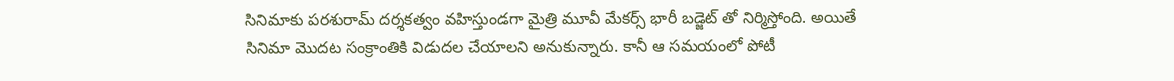సినిమాకు పరశురామ్ దర్శకత్వం వహిస్తుండగా మైత్రి మూవీ మేకర్స్ భారీ బడ్జెట్ తో నిర్మిస్తోంది. అయితే సినిమా మొదట సంక్రాంతికి విడుదల చేయాలని అనుకున్నారు. కానీ ఆ సమయంలో పోటీ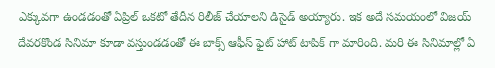ఎక్కువగా ఉండడంతో ఏప్రిల్ ఒకటో తేదీన రిలీజ్ చేయాలని డిసైడ్ అయ్యారు. ఇక అదే సమయంలో విజయ్ దేవరకొండ సినిమా కూడా వస్తుండడంతో ఈ బాక్స్ ఆఫీస్ ఫైట్ హాట్ టాపిక్ గా మారింది. మరి ఈ సినిమాల్లో ఏ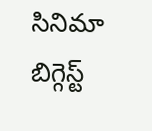సినిమా బిగ్గెస్ట్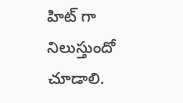హిట్ గా నిలుస్తుందో చూడాలి.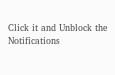Click it and Unblock the Notifications